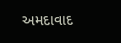અમદાવાદ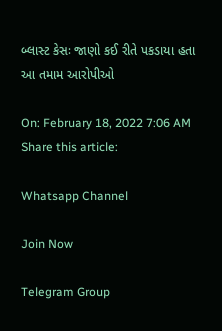બ્લાસ્ટ કેસઃ જાણો કઈ રીતે પકડાયા હતા આ તમામ આરોપીઓ

On: February 18, 2022 7:06 AM
Share this article:

Whatsapp Channel

Join Now

Telegram Group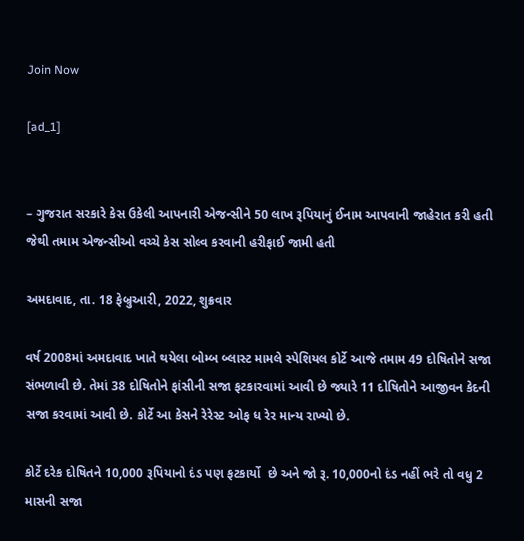Join Now

[ad_1]


– ગુજરાત સરકારે કેસ ઉકેલી આપનારી એજન્સીને 50 લાખ રૂપિયાનું ઈનામ આપવાની જાહેરાત કરી હતી જેથી તમામ એજન્સીઓ વચ્ચે કેસ સોલ્વ કરવાની હરીફાઈ જામી હતી

અમદાવાદ, તા. 18 ફેબ્રુઆરી, 2022, શુક્રવાર

વર્ષ 2008માં અમદાવાદ ખાતે થયેલા બોમ્બ બ્લાસ્ટ મામલે સ્પેશિયલ કોર્ટે આજે તમામ 49 દોષિતોને સજા સંભળાવી છે. તેમાં 38 દોષિતોને ફાંસીની સજા ફટકારવામાં આવી છે જ્યારે 11 દોષિતોને આજીવન કેદની સજા કરવામાં આવી છે. કોર્ટે આ કેસને રેરેસ્ટ ઓફ ધ રેર માન્ય રાખ્યો છે.

કોર્ટે દરેક દોષિતને 10,000 રૂપિયાનો દંડ પણ ફટકાર્યો  છે અને જો રૂ. 10,000નો દંડ નહીં ભરે તો વધુ 2 માસની સજા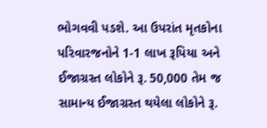ભોગવવી પડશે. આ ઉપરાંત મૃતકોના પરિવારજનોને 1-1 લાખ રૂપિયા અને ઈજાગ્રસ્ત લોકોને રૂ. 50,000 તેમ જ સામાન્ય ઈજાગ્રસ્ત થયેલા લોકોને રૂ.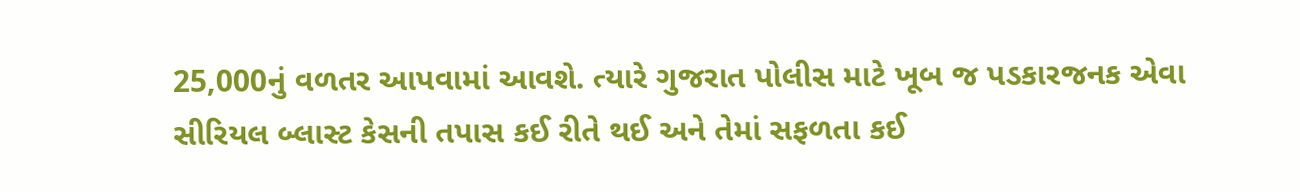25,000નું વળતર આપવામાં આવશે. ત્યારે ગુજરાત પોલીસ માટે ખૂબ જ પડકારજનક એવા સીરિયલ બ્લાસ્ટ કેસની તપાસ કઈ રીતે થઈ અને તેમાં સફળતા કઈ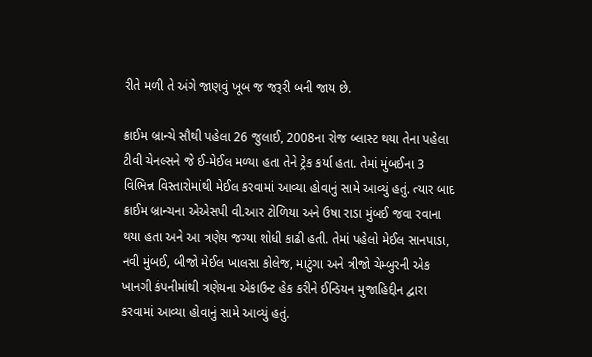રીતે મળી તે અંગે જાણવું ખૂબ જ જરૂરી બની જાય છે.

ક્રાઈમ બ્રાન્ચે સૌથી પહેલા 26 જુલાઈ, 2008ના રોજ બ્લાસ્ટ થયા તેના પહેલા ટીવી ચેનલ્સને જે ઈ-મેઈલ મળ્યા હતા તેને ટ્રેક કર્યા હતા. તેમાં મુંબઈના 3 વિભિન્ન વિસ્તારોમાંથી મેઈલ કરવામાં આવ્યા હોવાનું સામે આવ્યું હતું. ત્યાર બાદ ક્રાઈમ બ્રાન્ચના એએસપી વી.આર ટોળિયા અને ઉષા રાડા મુંબઈ જવા રવાના થયા હતા અને આ ત્રણેય જગ્યા શોધી કાઢી હતી. તેમાં પહેલો મેઈલ સાનપાડા, નવી મુંબઈ, બીજો મેઈલ ખાલસા કોલેજ, માટુંગા અને ત્રીજો ચેમ્બુરની એક ખાનગી કંપનીમાંથી ત્રણેયના એકાઉન્ટ હેક કરીને ઈન્ડિયન મુજાહિદ્દીન દ્વારા કરવામાં આવ્યા હોવાનું સામે આવ્યું હતું.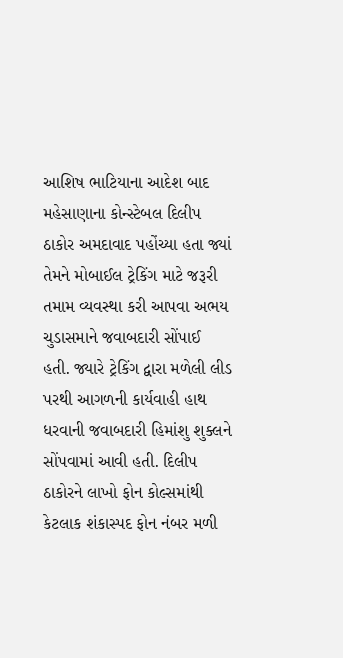આશિષ ભાટિયાના આદેશ બાદ મહેસાણાના કોન્સ્ટેબલ દિલીપ ઠાકોર અમદાવાદ પહોંચ્યા હતા જ્યાં તેમને મોબાઈલ ટ્રેકિંગ માટે જરૂરી તમામ વ્યવસ્થા કરી આપવા અભય ચુડાસમાને જવાબદારી સોંપાઈ હતી. જ્યારે ટ્રેકિંગ દ્વારા મળેલી લીડ પરથી આગળની કાર્યવાહી હાથ ધરવાની જવાબદારી હિમાંશુ શુક્લને સોંપવામાં આવી હતી. દિલીપ ઠાકોરને લાખો ફોન કોલ્સમાંથી કેટલાક શંકાસ્પદ ફોન નંબર મળી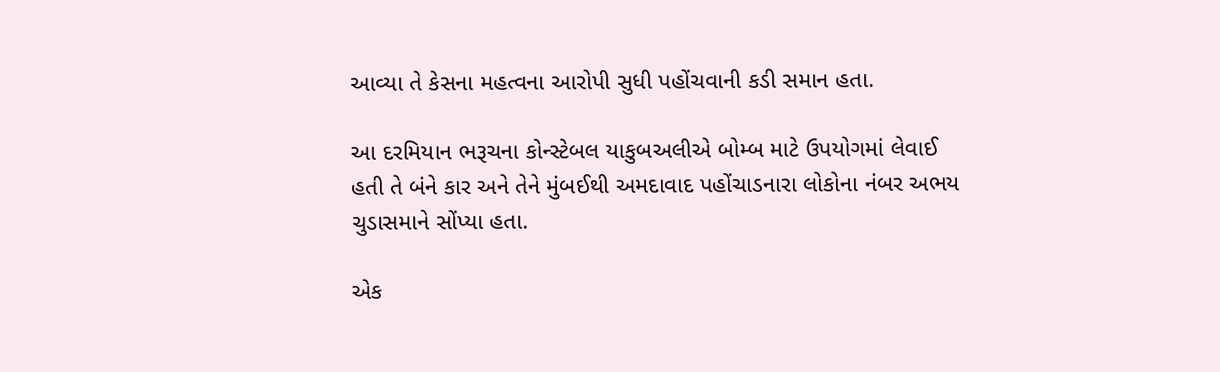આવ્યા તે કેસના મહત્વના આરોપી સુધી પહોંચવાની કડી સમાન હતા.

આ દરમિયાન ભરૂચના કોન્સ્ટેબલ યાકુબઅલીએ બોમ્બ માટે ઉપયોગમાં લેવાઈ હતી તે બંને કાર અને તેને મુંબઈથી અમદાવાદ પહોંચાડનારા લોકોના નંબર અભય ચુડાસમાને સોંપ્યા હતા.

એક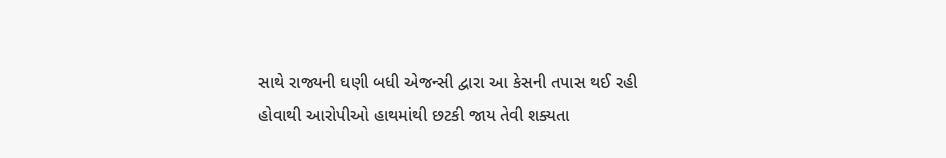સાથે રાજ્યની ઘણી બધી એજન્સી દ્વારા આ કેસની તપાસ થઈ રહી હોવાથી આરોપીઓ હાથમાંથી છટકી જાય તેવી શક્યતા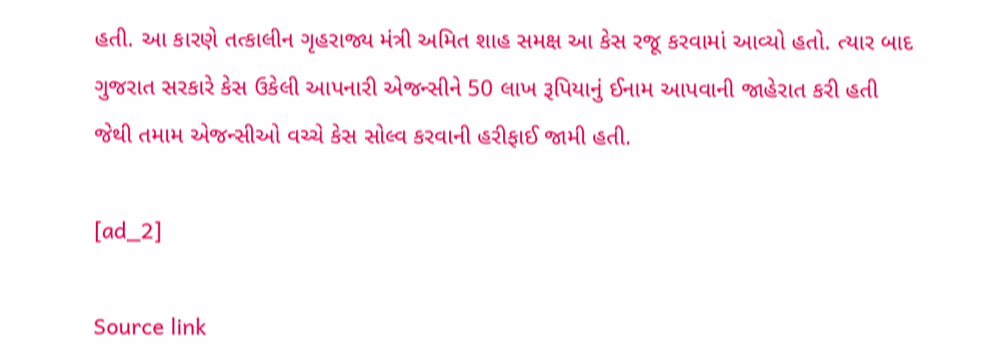હતી. આ કારણે તત્કાલીન ગૃહરાજ્ય મંત્રી અમિત શાહ સમક્ષ આ કેસ રજૂ કરવામાં આવ્યો હતો. ત્યાર બાદ ગુજરાત સરકારે કેસ ઉકેલી આપનારી એજન્સીને 50 લાખ રૂપિયાનું ઈનામ આપવાની જાહેરાત કરી હતી જેથી તમામ એજન્સીઓ વચ્ચે કેસ સોલ્વ કરવાની હરીફાઈ જામી હતી.

[ad_2]

Source link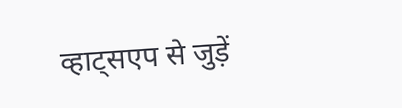व्हाट्सएप से जुड़ें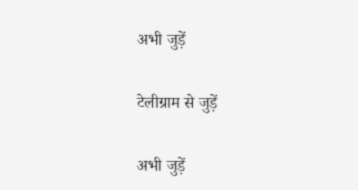अभी जुड़ें

टेलीग्राम से जुड़ें

अभी जुड़ें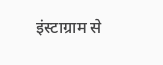इंस्टाग्राम से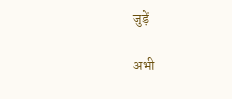जुड़ें

अभी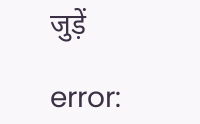जुड़ें

error: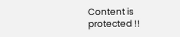Content is protected !!